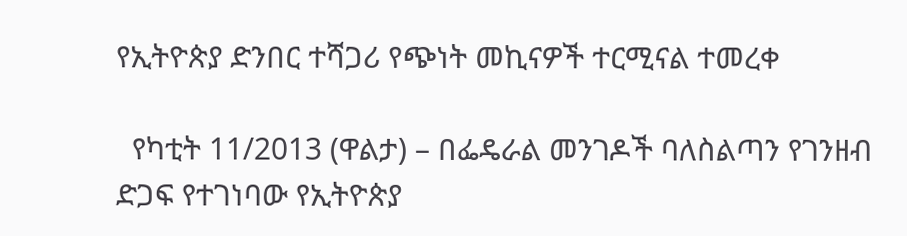የኢትዮጵያ ድንበር ተሻጋሪ የጭነት መኪናዎች ተርሚናል ተመረቀ

  የካቲት 11/2013 (ዋልታ) – በፌዴራል መንገዶች ባለስልጣን የገንዘብ ድጋፍ የተገነባው የኢትዮጵያ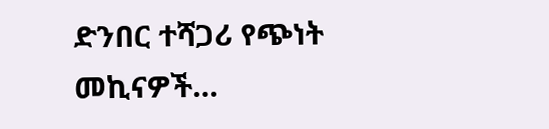ድንበር ተሻጋሪ የጭነት መኪናዎች…